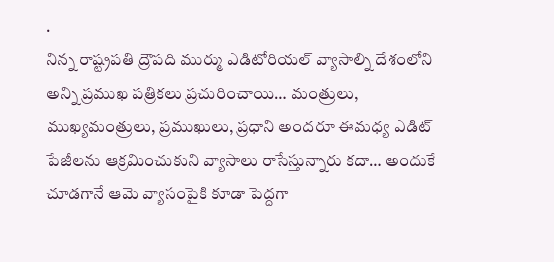.
నిన్న రాష్ట్రపతి ద్రౌపది ముర్ము ఎడిటోరియల్ వ్యాసాల్ని దేశంలోని అన్ని ప్రముఖ పత్రికలు ప్రచురించాయి… మంత్రులు, ముఖ్యమంత్రులు, ప్రముఖులు, ప్రధాని అందరూ ఈమధ్య ఎడిట్ పేజీలను ఆక్రమించుకుని వ్యాసాలు రాసేస్తున్నారు కదా… అందుకే చూడగానే ఆమె వ్యాసంపైకి కూడా పెద్దగా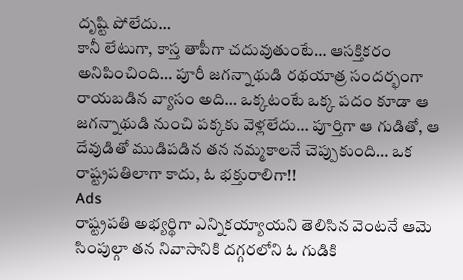దృష్టి పోలేదు…
కానీ లేటుగా, కాస్త తాపీగా చదువుతుంటే… ఆసక్తికరం అనిపించింది… పూరీ జగన్నాథుడి రథయాత్ర సందర్భంగా రాయబడిన వ్యాసం అది… ఒక్కటంటే ఒక్క పదం కూడా ఆ జగన్నాథుడి నుంచి పక్కకు వెళ్లలేదు… పూర్తిగా ఆ గుడితో, ఆ దేవుడితో ముడిపడిన తన నమ్మకాలనే చెప్పుకుంది… ఒక రాష్ట్రపతిలాగా కాదు, ఓ భక్తురాలిగా!!
Ads
రాష్ట్రపతి అభ్యర్థిగా ఎన్నికయ్యాయని తెలిసిన వెంటనే ఆమె సింపుల్గా తన నివాసానికి దగ్గరలోని ఓ గుడికి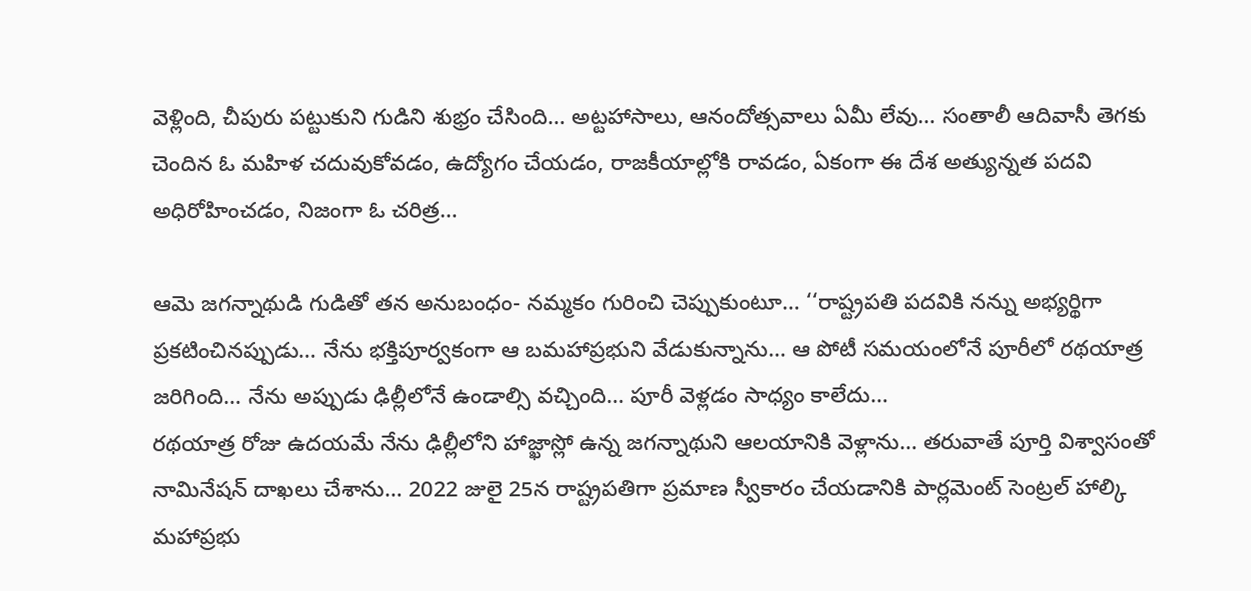వెళ్లింది, చీపురు పట్టుకుని గుడిని శుభ్రం చేసింది… అట్టహాసాలు, ఆనందోత్సవాలు ఏమీ లేవు… సంతాలీ ఆదివాసీ తెగకు చెందిన ఓ మహిళ చదువుకోవడం, ఉద్యోగం చేయడం, రాజకీయాల్లోకి రావడం, ఏకంగా ఈ దేశ అత్యున్నత పదవి అధిరోహించడం, నిజంగా ఓ చరిత్ర…

ఆమె జగన్నాథుడి గుడితో తన అనుబంధం- నమ్మకం గురించి చెప్పుకుంటూ… ‘‘రాష్ట్రపతి పదవికి నన్ను అభ్యర్థిగా ప్రకటించినప్పుడు… నేను భక్తిపూర్వకంగా ఆ బమహాప్రభుని వేడుకున్నాను… ఆ పోటీ సమయంలోనే పూరీలో రథయాత్ర జరిగింది… నేను అప్పుడు ఢిల్లీలోనే ఉండాల్సి వచ్చింది… పూరీ వెళ్లడం సాధ్యం కాలేదు…
రథయాత్ర రోజు ఉదయమే నేను ఢిల్లీలోని హాజ్ఖాస్లో ఉన్న జగన్నాథుని ఆలయానికి వెళ్లాను… తరువాతే పూర్తి విశ్వాసంతో నామినేషన్ దాఖలు చేశాను… 2022 జులై 25న రాష్ట్రపతిగా ప్రమాణ స్వీకారం చేయడానికి పార్లమెంట్ సెంట్రల్ హాల్కి మహాప్రభు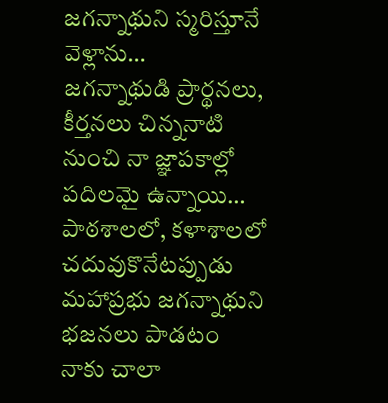జగన్నాథుని స్మరిస్తూనే వెళ్లాను…
జగన్నాథుడి ప్రార్థనలు, కీర్తనలు చిన్ననాటి నుంచి నా జ్ఞాపకాల్లో పదిలమై ఉన్నాయి… పాఠశాలలో, కళాశాలలో చదువుకొనేటప్పుడు మహాప్రభు జగన్నాథుని భజనలు పాడటం నాకు చాలా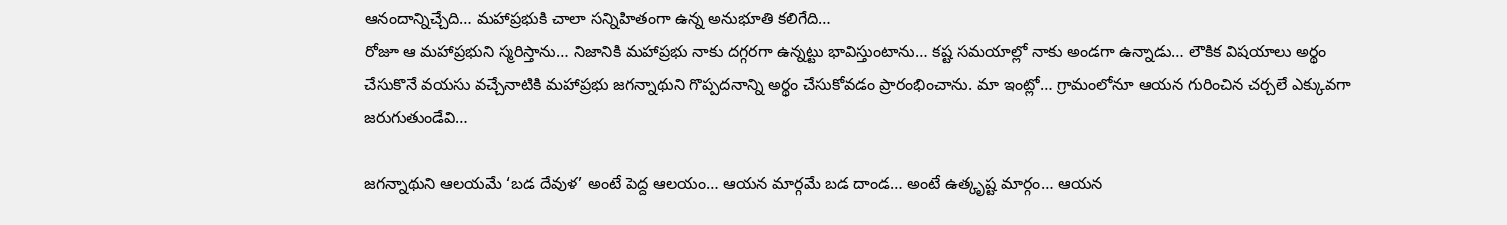ఆనందాన్నిచ్చేది… మహాప్రభుకి చాలా సన్నిహితంగా ఉన్న అనుభూతి కలిగేది…
రోజూ ఆ మహాప్రభుని స్మరిస్తాను… నిజానికి మహాప్రభు నాకు దగ్గరగా ఉన్నట్టు భావిస్తుంటాను… కష్ట సమయాల్లో నాకు అండగా ఉన్నాడు… లౌకిక విషయాలు అర్థం చేసుకొనే వయసు వచ్చేనాటికి మహాప్రభు జగన్నాథుని గొప్పదనాన్ని అర్థం చేసుకోవడం ప్రారంభించాను. మా ఇంట్లో… గ్రామంలోనూ ఆయన గురించిన చర్చలే ఎక్కువగా జరుగుతుండేవి…

జగన్నాథుని ఆలయమే ‘బడ దేవుళ’ అంటే పెద్ద ఆలయం… ఆయన మార్గమే బడ దాండ… అంటే ఉత్కృష్ట మార్గం… ఆయన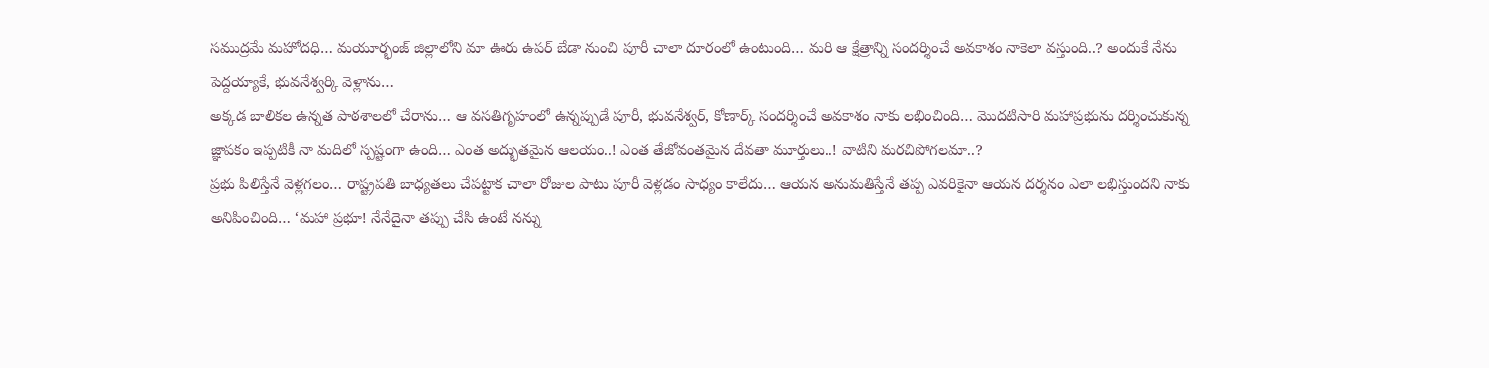సముద్రమే మహోదధి… మయూర్భంజ్ జిల్లాలోని మా ఊరు ఉపర్ బేడా నుంచి పూరీ చాలా దూరంలో ఉంటుంది… మరి ఆ క్షేత్రాన్ని సందర్శించే అవకాశం నాకెలా వస్తుంది..? అందుకే నేను పెద్దయ్యాకే, భువనేశ్వర్కి వెళ్లాను…
అక్కడ బాలికల ఉన్నత పాఠశాలలో చేరాను… ఆ వసతిగృహంలో ఉన్నప్పుడే పూరీ, భువనేశ్వర్, కోణార్క్ సందర్శించే అవకాశం నాకు లభించింది… మొదటిసారి మహాప్రభును దర్శించుకున్న జ్ఞాపకం ఇప్పటికీ నా మదిలో స్పష్టంగా ఉంది… ఎంత అద్భుతమైన ఆలయం..! ఎంత తేజోవంతమైన దేవతా మూర్తులు..! వాటిని మరచిపోగలమా..?
ప్రభు పిలిస్తేనే వెళ్లగలం… రాష్ట్రపతి బాధ్యతలు చేపట్టాక చాలా రోజుల పాటు పూరీ వెళ్లడం సాధ్యం కాలేదు… ఆయన అనుమతిస్తేనే తప్ప ఎవరికైనా ఆయన దర్శనం ఎలా లభిస్తుందని నాకు అనిపించింది… ‘మహా ప్రభూ! నేనేదైనా తప్పు చేసి ఉంటే నన్ను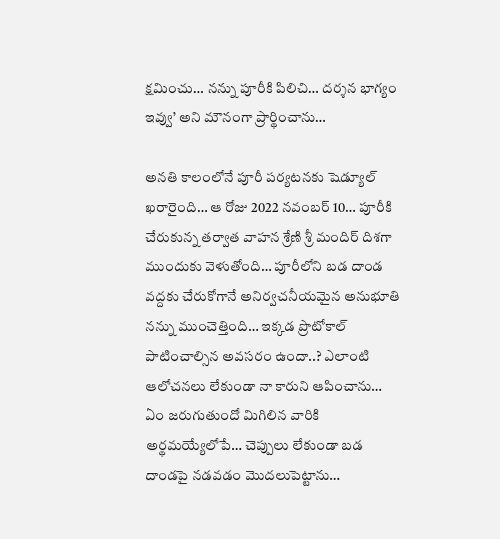క్షమించు… నన్ను పూరీకి పిలిచి… దర్శన భాగ్యం ఇవ్వు’ అని మౌనంగా ప్రార్థించాను…

అనతి కాలంలోనే పూరీ పర్యటనకు షెడ్యూల్ ఖరారైంది… ఆ రోజు 2022 నవంబర్ 10… పూరీకి చేరుకున్న తర్వాత వాహన శ్రేణి శ్రీ మందిర్ దిశగా ముందుకు వెళుతోంది… పూరీలోని బడ దాండ వద్దకు చేరుకోగానే అనిర్వచనీయమైన అనుభూతి నన్ను ముంచెత్తింది… ఇక్కడ ప్రొటోకాల్ పాటించాల్సిన అవసరం ఉందా..? ఎలాంటి ఆలోచనలు లేకుండా నా కారుని ఆపించాను… ఏం జరుగుతుందో మిగిలిన వారికి అర్థమయ్యేలోపే… చెప్పులు లేకుండా బడ దాండపై నడవడం మొదలుపెట్టాను…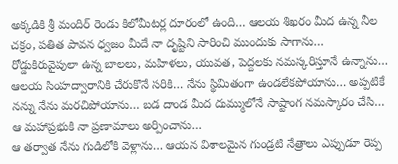అక్కడికి శ్రీ మందిర్ రెండు కిలోమీటర్ల దూరంలో ఉంది… ఆలయ శిఖరం మీద ఉన్న నీల చక్రం, పతిత పావన ధ్వజం మీదే నా దృష్టిని సారించి ముందుకు సాగాను… రోడ్డుకిరువైపులా ఉన్న బాలలు, మహిళలు, యువత, పెద్దలకు నమస్కరిస్తూనే ఉన్నాను… ఆలయ సింహద్వారానికి చేరుకొనే సరికి… నేను స్థిమితంగా ఉండలేకపోయాను… అప్పటికే నన్ను నేను మరచిపోయాను… బడ దాండ మీద దుమ్ములోనే సాష్టాంగ నమస్కారం చేసి… ఆ మహాప్రభుకి నా ప్రణామాలు అర్పించాను…
ఆ తర్వాత నేను గుడిలోకి వెళ్లాను… ఆయన విశాలమైన గుండ్రటి నేత్రాలు ఎప్పుడూ రెప్ప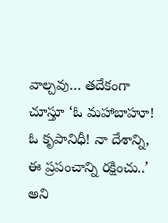వాల్చవు… తదేకంగా చూస్తూ ‘ఓ మహాబాహూ! ఓ కృపానిధీ! నా దేశాన్ని, ఈ ప్రపంచాన్ని రక్షించు..’ అని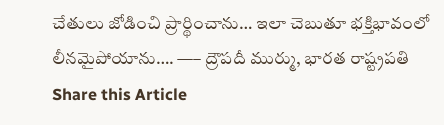చేతులు జోడించి ప్రార్థించాను… ఇలా చెబుతూ భక్తిభావంలో లీనమైపోయాను…. —– ద్రౌపదీ ముర్ము, భారత రాష్ట్రపతి
Share this Article